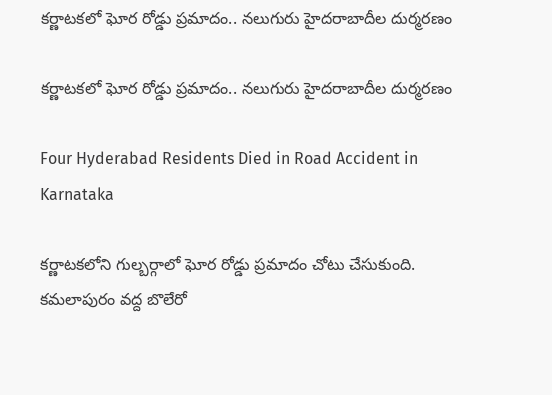క‌ర్ణాట‌క‌లో ఘోర రోడ్డు ప్ర‌మాదం.. న‌లుగురు హైద‌రాబాదీల దుర్మ‌ర‌ణం

క‌ర్ణాట‌క‌లో ఘోర రోడ్డు ప్ర‌మాదం.. న‌లుగురు హైద‌రాబాదీల దుర్మ‌ర‌ణం

Four Hyderabad Residents Died in Road Accident in Karnataka

క‌ర్ణాట‌క‌లోని గుల్బ‌ర్గాలో ఘోర రోడ్డు ప్ర‌మాదం చోటు చేసుకుంది. క‌మ‌లాపురం వ‌ద్ద బొలేరో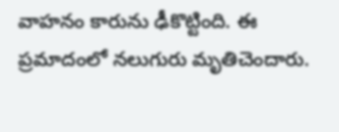వాహ‌నం కారును ఢీకొట్టింది. ఈ ప్ర‌మాదంలో న‌లుగురు మృతిచెందారు.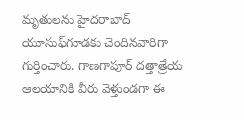మృతుల‌ను హైద‌రాబాద్ యూసుఫ్‌గూడ‌కు చెందినవారిగా గుర్తించారు. గాణగాపూర్ ద‌త్తాత్రేయ ఆల‌యానికి వీరు వెళ్తుండగా ఈ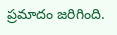ప్ర‌మాదం జరిగింది.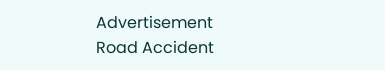Advertisement
Road Accident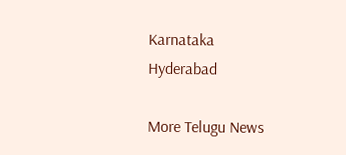Karnataka
Hyderabad

More Telugu News